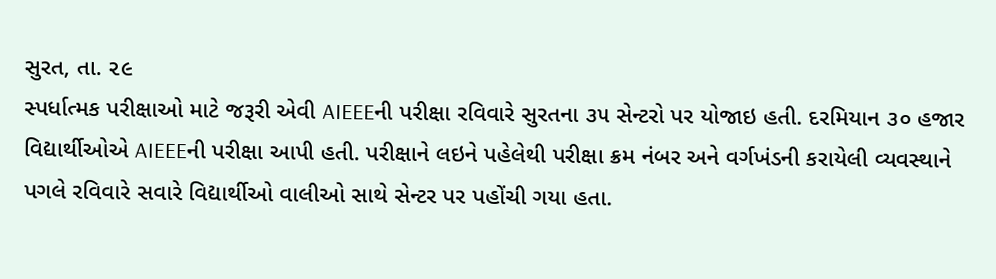સુરત, તા. ૨૯
સ્પર્ધાત્મક પરીક્ષાઓ માટે જરૂરી એવી AIEEEની પરીક્ષા રવિવારે સુરતના ૩૫ સેન્ટરો પર યોજાઇ હતી. દરમિયાન ૩૦ હજાર વિદ્યાર્થીઓએ AIEEEની પરીક્ષા આપી હતી. પરીક્ષાને લઇને પહેલેથી પરીક્ષા ક્રમ નંબર અને વર્ગખંડની કરાયેલી વ્યવસ્થાને પગલે રવિવારે સવારે વિદ્યાર્થીઓ વાલીઓ સાથે સેન્ટર પર પહોંચી ગયા હતા.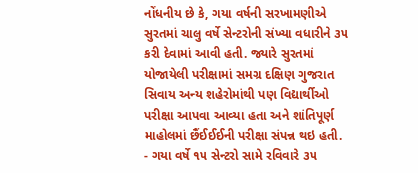નોંધનીય છે કે, ગયા વર્ષની સરખામણીએ સુરતમાં ચાલુ વર્ષે સેન્ટરોની સંખ્યા વધારીને ૩૫ કરી દેવામાં આવી હતી. જ્યારે સુરતમાં યોજાયેલી પરીક્ષામાં સમગ્ર દક્ષિણ ગુજરાત સિવાય અન્ય શહેરોમાંથી પણ વિદ્યાર્થીઓ પરીક્ષા આપવા આવ્યા હતા અને શાંતિપૂર્ણ માહોલમાં છૈંઈઈઈની પરીક્ષા સંપન્ન થઇ હતી.
- ગયા વર્ષે ૧૫ સેન્ટરો સામે રવિવારે ૩૫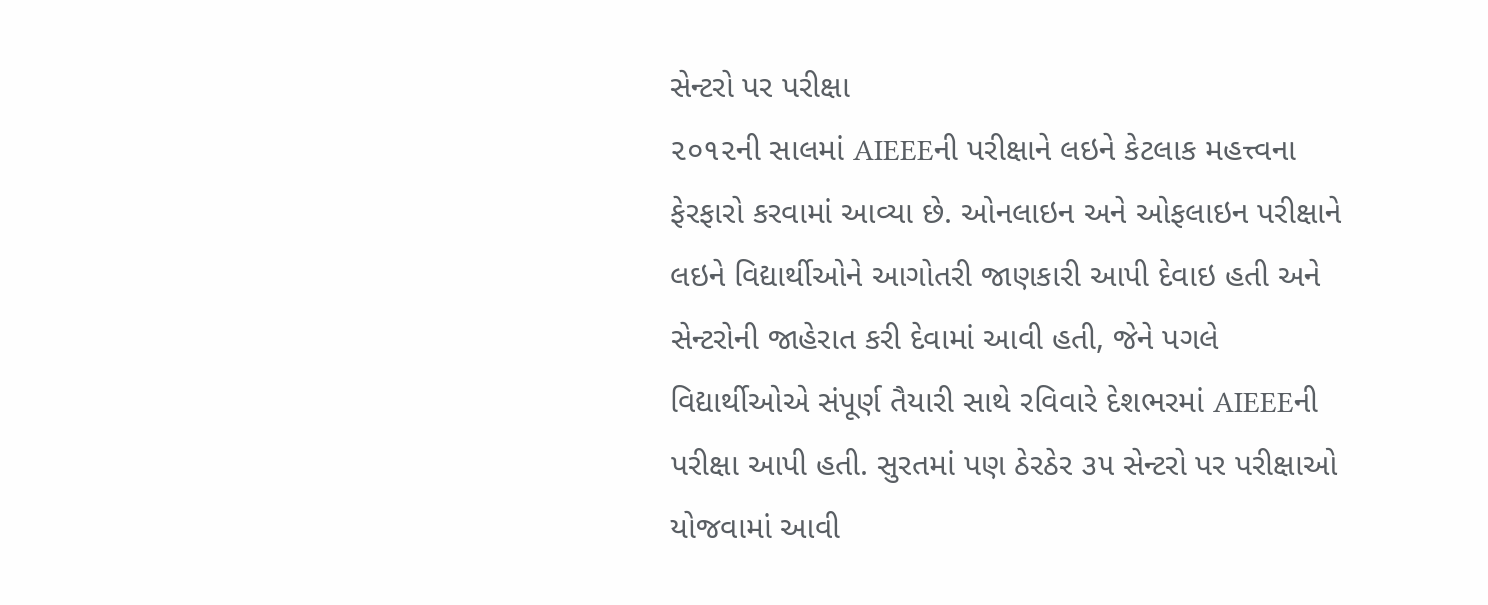સેન્ટરો પર પરીક્ષા
૨૦૧૨ની સાલમાં AIEEEની પરીક્ષાને લઇને કેટલાક મહત્ત્વના ફેરફારો કરવામાં આવ્યા છે. ઓનલાઇન અને ઓફલાઇન પરીક્ષાને લઇને વિદ્યાર્થીઓને આગોતરી જાણકારી આપી દેવાઇ હતી અને સેન્ટરોની જાહેરાત કરી દેવામાં આવી હતી, જેને પગલે વિદ્યાર્થીઓએ સંપૂર્ણ તૈયારી સાથે રવિવારે દેશભરમાં AIEEEની પરીક્ષા આપી હતી. સુરતમાં પણ ઠેરઠેર ૩૫ સેન્ટરો પર પરીક્ષાઓ યોજવામાં આવી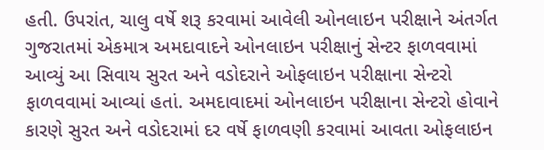હતી. ઉપરાંત, ચાલુ વર્ષે શરૂ કરવામાં આવેલી ઓનલાઇન પરીક્ષાને અંતર્ગત ગુજરાતમાં એકમાત્ર અમદાવાદને ઓનલાઇન પરીક્ષાનું સેન્ટર ફાળવવામાં આવ્યું આ સિવાય સુરત અને વડોદરાને ઓફલાઇન પરીક્ષાના સેન્ટરો ફાળવવામાં આવ્યાં હતાં. અમદાવાદમાં ઓનલાઇન પરીક્ષાના સેન્ટરો હોવાને કારણે સુરત અને વડોદરામાં દર વર્ષે ફાળવણી કરવામાં આવતા ઓફલાઇન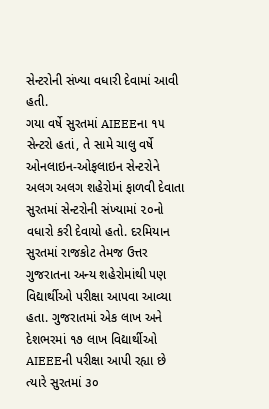સેન્ટરોની સંખ્યા વધારી દેવામાં આવી હતી.
ગયા વર્ષે સુરતમાં AIEEEના ૧૫ સેન્ટરો હતાં, તે સામે ચાલુ વર્ષે ઓનલાઇન-ઓફલાઇન સેન્ટરોને અલગ અલગ શહેરોમાં ફાળવી દેવાતા સુરતમાં સેન્ટરોની સંખ્યામાં ૨૦નો વધારો કરી દેવાયો હતો. દરમિયાન સુરતમાં રાજકોટ તેમજ ઉત્તર ગુજરાતના અન્ય શહેરોમાંથી પણ વિદ્યાર્થીઓ પરીક્ષા આપવા આવ્યા હતા. ગુજરાતમાં એક લાખ અને દેશભરમાં ૧૭ લાખ વિદ્યાર્થીઓ AIEEEની પરીક્ષા આપી રહ્યા છે ત્યારે સુરતમાં ૩૦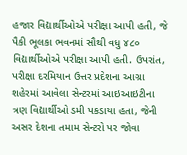હજાર વિદ્યાર્થીઓએ પરીક્ષા આપી હતી, જે પૈકી ભૂલકા ભવનમાં સૌથી વધુ ૪૮૦ વિદ્યાર્થીઓએ પરીક્ષા આપી હતી. ઉપરાંત, પરીક્ષા દરમિયાન ઉત્તર પ્રદેશના આગ્રા શહેરમાં આવેલા સેન્ટરમાં આઇઆઇટીના ત્રણ વિદ્યાર્થીઓ ડમી પકડાયા હતા, જેની અસર દેશના તમામ સેન્ટરો પર જોવા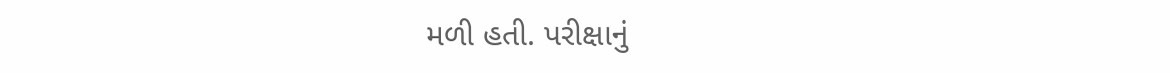મળી હતી. પરીક્ષાનું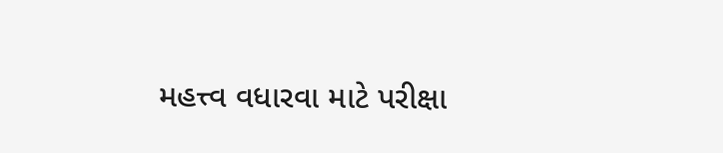મહત્ત્વ વધારવા માટે પરીક્ષા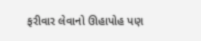ફરીવાર લેવાનો ઊહાપોહ પણ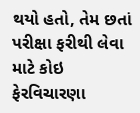થયો હતો, તેમ છતાં પરીક્ષા ફરીથી લેવા માટે કોઇ ફેરવિચારણા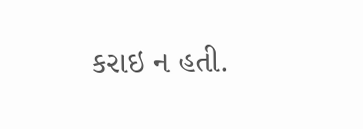કરાઇ ન હતી.